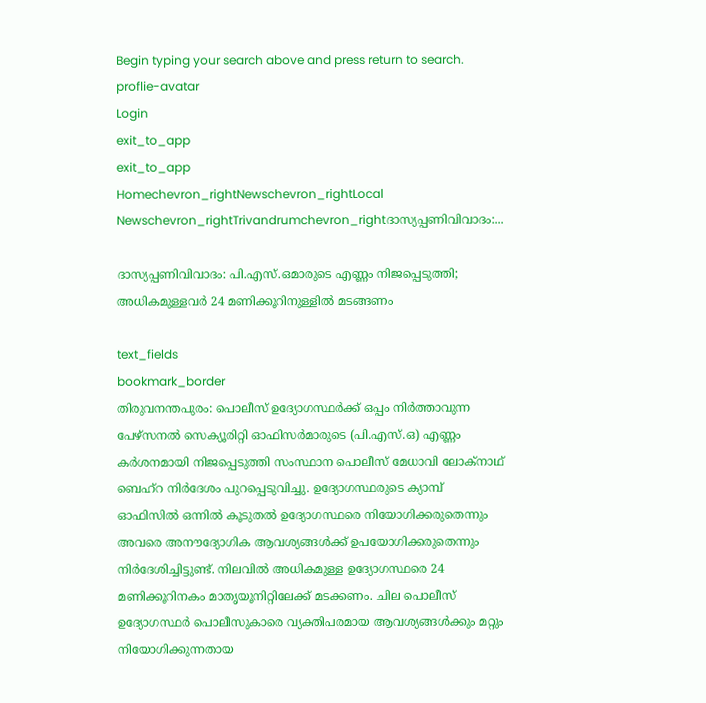Begin typing your search above and press return to search.
proflie-avatar
Login
exit_to_app
exit_to_app
Homechevron_rightNewschevron_rightLocal Newschevron_rightTrivandrumchevron_rightദാസ്യപ്പണിവിവാദം:...

ദാസ്യപ്പണിവിവാദം: പി.എസ‌്.ഒമാരുടെ എണ്ണം നിജപ്പെടുത്തി; അധികമുള്ളവർ 24 മണിക്കൂറിനുള്ളിൽ മടങ്ങണം

text_fields
bookmark_border
തിരുവനന്തപുരം: പൊലീസ‌് ഉദ്യോഗസ്ഥർക്ക‌് ഒപ്പം നിർത്താവുന്ന പേഴ‌്സനൽ സെക്യൂരിറ്റി ഓഫിസർമാരുടെ (പി.എസ‌്.ഒ) എണ്ണം കർശനമായി നിജപ്പെടുത്തി സംസ്ഥാന പൊലീസ‌് മേധാവി ലോക‌്നാഥ‌് ബെഹ‌്റ നിർദേശം പുറപ്പെടുവിച്ചു. ഉദ്യോഗസ്ഥരുടെ ക്യാമ്പ‌് ഓഫിസിൽ ഒന്നിൽ കൂടുതൽ ഉദ്യോഗസ്ഥരെ നിയോഗിക്കരുതെന്ന‌ും അവരെ അനൗദ്യോഗിക ആവശ്യങ്ങൾക്ക‌് ഉപയോഗിക്കരുതെന്നും നിർദേശിച്ചിട്ടുണ്ട്. നിലവിൽ അധികമുള്ള ഉദ്യോഗസ്ഥരെ 24 മണിക്കൂറിനകം മാതൃയൂനിറ്റിലേക്ക‌് മടക്കണം. ചില പൊലീസ‌് ഉദ്യോഗസ്ഥർ പൊലീസുകാരെ വ്യക്തിപരമായ ആവശ്യങ്ങൾക്കും മറ്റും നിയോഗിക്കുന്നതായ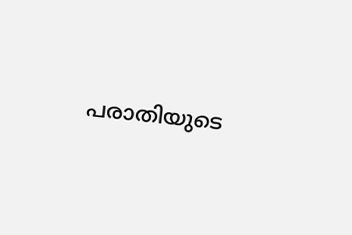പരാതിയുടെ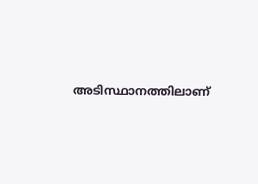അടിസ്ഥാനത്തിലാണ‌്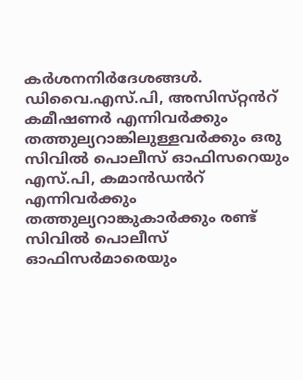കർശനനിർദേശങ്ങൾ. ഡിവൈ.എസ‌്.പി, അസിസ‌്റ്റൻറ് കമീഷണർ എന്നിവർക്കും തത്തുല്യറാങ്കിലുള്ളവർക്കും ഒരു സിവിൽ പൊലീസ‌് ഓഫിസറെയും എസ‌്.പി, കമാൻഡൻറ് എന്നിവർക്കും തത്തുല്യറാങ്കുകാർക്കും രണ്ട‌് സിവിൽ പൊലീസ‌് ഓഫിസർമാരെയും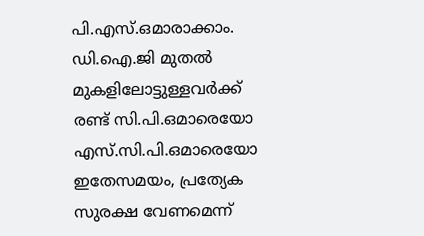പി.എസ‌്.ഒമാരാക്കാം. ഡി.ഐ.ജി മുതൽ മുകളിലോട്ടുള്ളവർക്ക‌് രണ്ട‌് സി.പി.ഒമാരെയോ എസ‌്.സി.പി.ഒമാരെയോ ഇതേസമയം, പ്രത്യേക സുരക്ഷ വേണമെന്ന‌്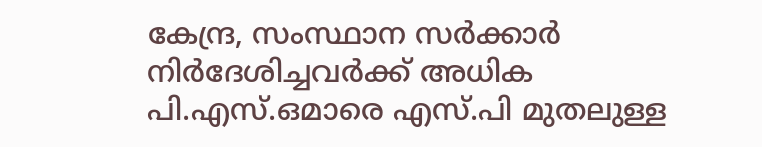കേന്ദ്ര, സംസ്ഥാന സർക്കാർ നിർദേശിച്ചവർക്ക‌് അധിക പി.എസ‌്.ഒമാരെ എസ‌്.പി മുതലുള്ള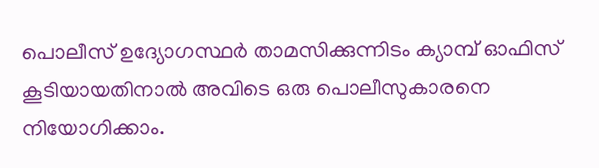പൊലീസ‌് ഉദ്യോഗസ്ഥർ താമസിക്കുന്നിടം ക്യാമ്പ് ഓഫിസ‌് കൂടിയായതിനാൽ അവിടെ ഒരു പൊലീസുകാരനെ നിയോഗിക്കാം.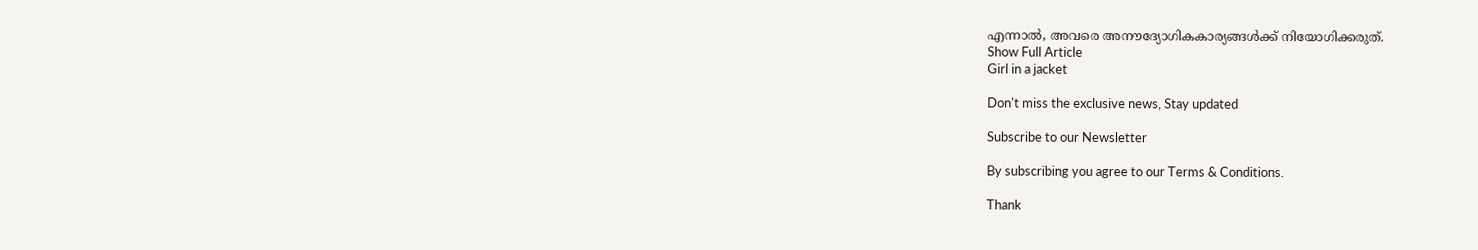എന്നാൽ, അവരെ അനൗദ്യോഗികകാര്യങ്ങൾക്ക‌് നിയോഗിക്കരുത‌്.
Show Full Article
Girl in a jacket

Don't miss the exclusive news, Stay updated

Subscribe to our Newsletter

By subscribing you agree to our Terms & Conditions.

Thank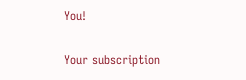You!

Your subscription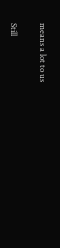means a lot to us

Still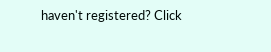haven't registered? Click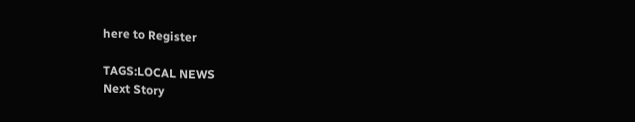here to Register

TAGS:LOCAL NEWS
Next Story